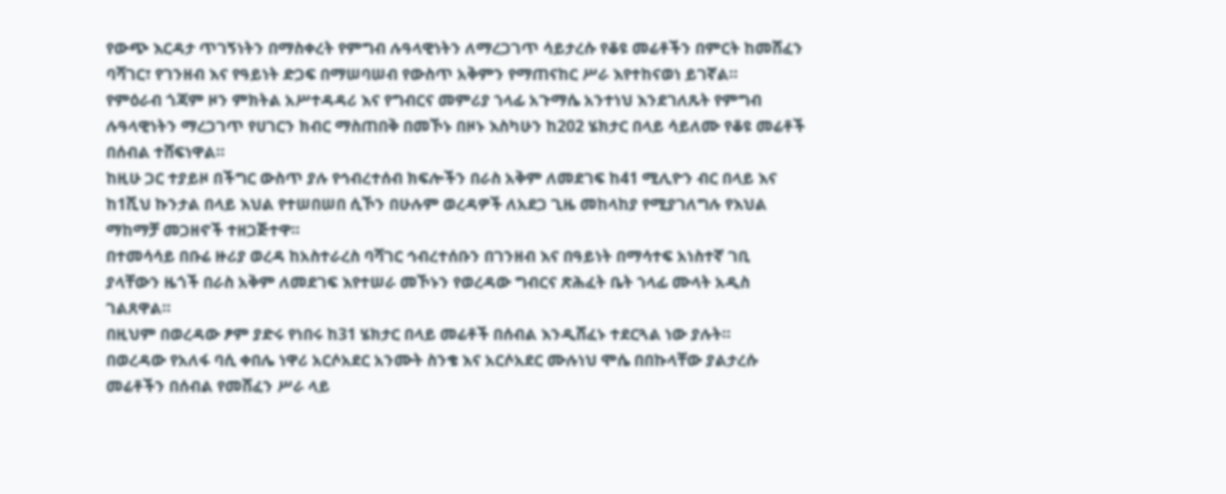የውጭ እርዳታ ጥገኝነትን በማስቀረት የምግብ ሉዓላዊነትን ለማረጋገጥ ሳይታረሱ የቆዩ መሬቶችን በምርት ከመሸፈን ባሻገር፣ የገንዘብ እና የዓይነት ድጋፍ በማሠባሠብ የውስጥ አቅምን የማጠናከር ሥራ እየተከናወነ ይገኛል።
የምዕራብ ጎጃም ዞን ምክትል አሥተዳዳሪ እና የግብርና መምሪያ ኀላፊ አጉማሴ አንተነህ እንደገለጹት የምግብ ሉዓላዊነትን ማረጋገጥ የሀገርን ክብር ማስጠበቅ በመኾኑ በዞኑ እስካሁን ከ202 ሄክታር በላይ ሳይለሙ የቆዩ መሬቶች በሰብል ተሸፍነዋል።
ከዚሁ ጋር ተያይዞ በችግር ውስጥ ያሉ የኅብረተሰብ ክፍሎችን በራስ አቅም ለመደገፍ ከ41 ሚሊዮን ብር በላይ እና ከ1ሺህ ኩንታል በላይ እህል የተሠበሠበ ሲኾን በሁሉም ወረዳዎች ለአደጋ ጊዜ መከላከያ የሚያገለግሉ የእህል ማከማቻ መጋዘኖች ተዘጋጅተዋ።
በተመሳሳይ በቡሬ ዙሪያ ወረዳ ከአስተራረስ ባሻገር ኅብረተሰቡን በገንዘብ እና በዓይነት በማሳተፍ አነስተኛ ገቢ ያላቸውን ዜጎች በራስ አቅም ለመደገፍ እየተሠራ መኾኑን የወረዳው ግብርና ጽሕፈት ቤት ኀላፊ ሙላት አዲስ ገልጸዋል።
በዚህም በወረዳው ፆም ያድሩ የነበሩ ከ31 ሄክታር በላይ መሬቶች በሰብል እንዲሸፈኑ ተደርጓል ነው ያሉት።
በወረዳው የአለፋ ባሲ ቀበሌ ነዋሪ አርሶአደር አንሙት ስንቄ እና አርሶአደር ሙሉነህ ሞሴ በበኩላቸው ያልታረሱ መሬቶችን በሰብል የመሸፈን ሥራ ላይ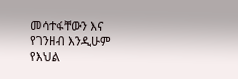መሳተፋቸውን እና የገንዘብ እንዲሁም የእህል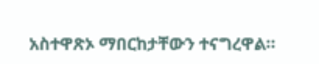አስተዋጽኦ ማበርከታቸውን ተናግረዋል።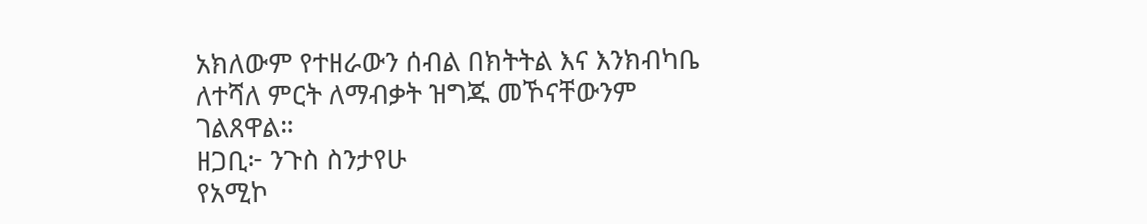አክለውም የተዘራውን ሰብል በክትትል እና እንክብካቤ ለተሻለ ምርት ለማብቃት ዝግጁ መኾናቸውንም ገልጸዋል።
ዘጋቢ፦ ንጉስ ስንታየሁ
የአሚኮ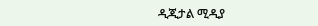ዲጂታል ሚዲያ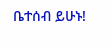ቤተሰብ ይሁኑ!